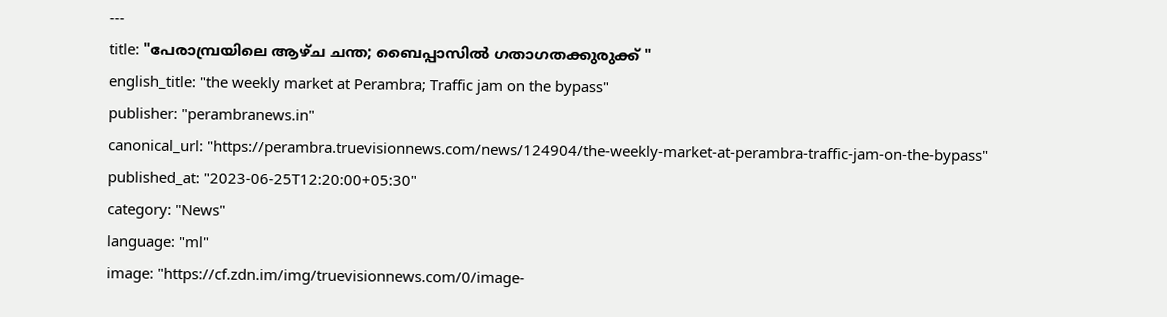---
title: "പേരാമ്പ്രയിലെ ആഴ്ച ചന്ത; ബൈപ്പാസിൽ ഗതാഗതക്കുരുക്ക് "
english_title: "the weekly market at Perambra; Traffic jam on the bypass"
publisher: "perambranews.in"
canonical_url: "https://perambra.truevisionnews.com/news/124904/the-weekly-market-at-perambra-traffic-jam-on-the-bypass"
published_at: "2023-06-25T12:20:00+05:30"
category: "News"
language: "ml"
image: "https://cf.zdn.im/img/truevisionnews.com/0/image-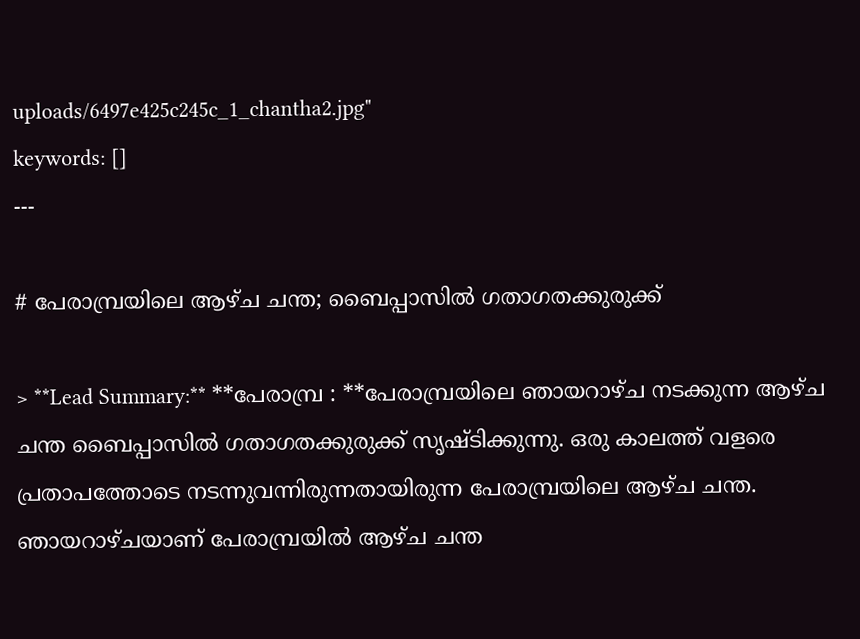uploads/6497e425c245c_1_chantha2.jpg"
keywords: []
---

# പേരാമ്പ്രയിലെ ആഴ്ച ചന്ത; ബൈപ്പാസിൽ ഗതാഗതക്കുരുക്ക്

> **Lead Summary:** **പേരാമ്പ്ര : **പേരാമ്പ്രയിലെ ഞായറാഴ്ച നടക്കുന്ന ആഴ്ച ചന്ത ബൈപ്പാസിൽ ഗതാഗതക്കുരുക്ക് സൃഷ്ടിക്കുന്നു. ഒരു കാലത്ത് വളരെ പ്രതാപത്തോടെ നടന്നുവന്നിരുന്നതായിരുന്ന പേരാമ്പ്രയിലെ ആഴ്ച ചന്ത. ഞായറാഴ്ചയാണ് പേരാമ്പ്രയിൽ ആഴ്ച ചന്ത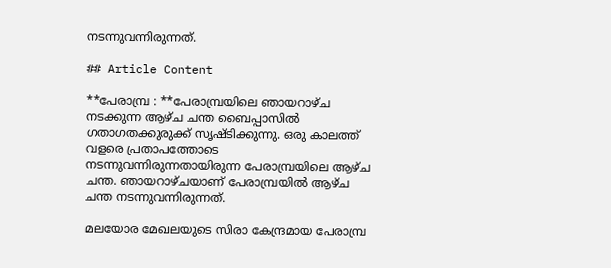നടന്നുവന്നിരുന്നത്.

## Article Content

**പേരാമ്പ്ര : **പേരാമ്പ്രയിലെ ഞായറാഴ്ച നടക്കുന്ന ആഴ്ച ചന്ത ബൈപ്പാസിൽ ഗതാഗതക്കുരുക്ക് സൃഷ്ടിക്കുന്നു. ഒരു കാലത്ത് വളരെ പ്രതാപത്തോടെ നടന്നുവന്നിരുന്നതായിരുന്ന പേരാമ്പ്രയിലെ ആഴ്ച ചന്ത. ഞായറാഴ്ചയാണ് പേരാമ്പ്രയിൽ ആഴ്ച ചന്ത നടന്നുവന്നിരുന്നത്.

മലയോര മേഖലയുടെ സിരാ കേന്ദ്രമായ പേരാമ്പ്ര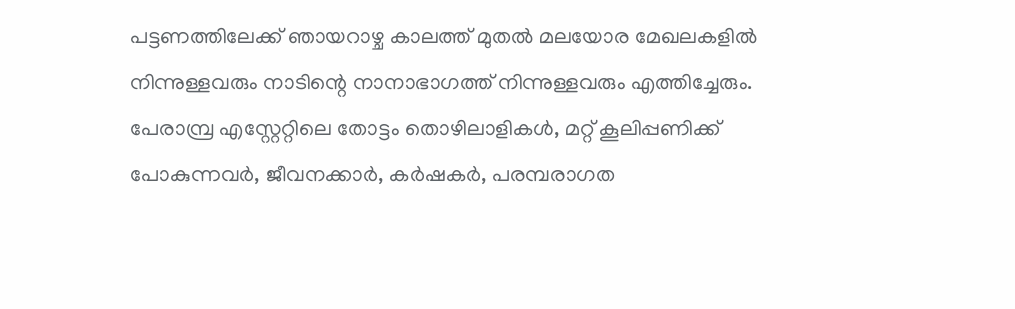പട്ടണത്തിലേക്ക് ഞായറാഴ്ച കാലത്ത് മുതൽ മലയോര മേഖലകളിൽ നിന്നുള്ളവരും നാടിന്റെ നാനാഭാഗത്ത് നിന്നുള്ളവരും എത്തിച്ചേരും. പേരാമ്പ്ര എസ്റ്റേറ്റിലെ തോട്ടം തൊഴിലാളികൾ, മറ്റ് കൂലിപ്പണിക്ക് പോകുന്നവർ, ജീവനക്കാർ, കർഷകർ, പരമ്പരാഗത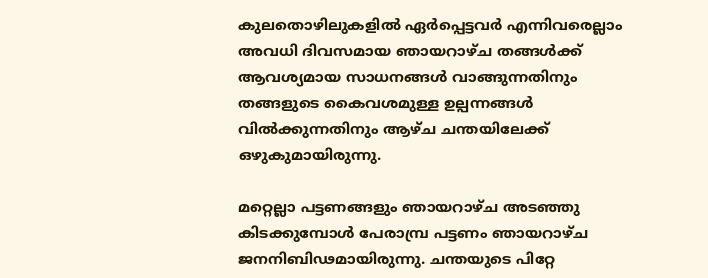കുലതൊഴിലുകളിൽ ഏർപ്പെട്ടവർ എന്നിവരെല്ലാം അവധി ദിവസമായ ഞായറാഴ്ച തങ്ങൾക്ക് ആവശ്യമായ സാധനങ്ങൾ വാങ്ങുന്നതിനും തങ്ങളുടെ കൈവശമുള്ള ഉല്പന്നങ്ങൾ വിൽക്കുന്നതിനും ആഴ്ച ചന്തയിലേക്ക് ഒഴുകുമായിരുന്നു.

മറ്റെല്ലാ പട്ടണങ്ങളും ഞായറാഴ്ച അടഞ്ഞു കിടക്കുമ്പോൾ പേരാമ്പ്ര പട്ടണം ഞായറാഴ്ച ജനനിബിഢമായിരുന്നു. ചന്തയുടെ പിറ്റേ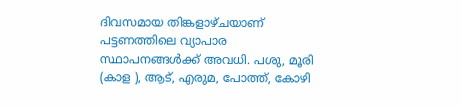ദിവസമായ തിങ്കളാഴ്ചയാണ് പട്ടണത്തിലെ വ്യാപാര സ്ഥാപനങ്ങൾക്ക് അവധി. പശു, മൂരി (കാള ), ആട്, എരുമ, പോത്ത്, കോഴി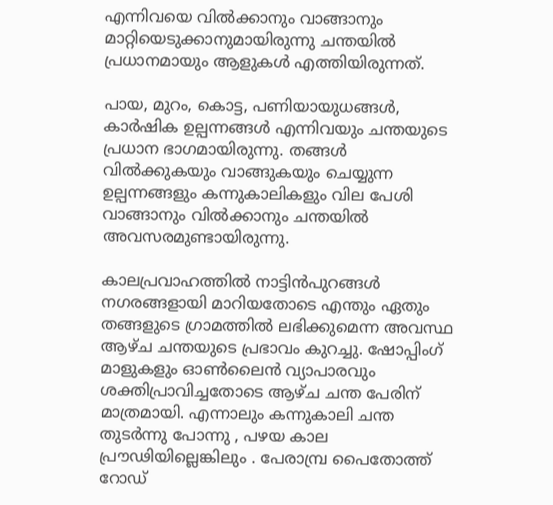എന്നിവയെ വിൽക്കാനും വാങ്ങാനും മാറ്റിയെടുക്കാനുമായിരുന്നു ചന്തയിൽ പ്രധാനമായും ആളുകൾ എത്തിയിരുന്നത്.

പായ, മുറം, കൊട്ട, പണിയായുധങ്ങൾ, കാർഷിക ഉല്പന്നങ്ങൾ എന്നിവയും ചന്തയുടെ പ്രധാന ഭാഗമായിരുന്നു. തങ്ങൾ വിൽക്കുകയും വാങ്ങുകയും ചെയ്യുന്ന ഉല്പന്നങ്ങളും കന്നുകാലികളും വില പേശി വാങ്ങാനും വിൽക്കാനും ചന്തയിൽ അവസരമുണ്ടായിരുന്നു.

കാലപ്രവാഹത്തിൽ നാട്ടിൻപുറങ്ങൾ നഗരങ്ങളായി മാറിയതോടെ എന്തും ഏതും തങ്ങളുടെ ഗ്രാമത്തിൽ ലഭിക്കുമെന്ന അവസ്ഥ ആഴ്ച ചന്തയുടെ പ്രഭാവം കുറച്ചു. ഷോപ്പിംഗ് മാളുകളും ഓൺലൈൻ വ്യാപാരവും ശക്തിപ്രാവിച്ചതോടെ ആഴ്ച ചന്ത പേരിന് മാത്രമായി. എന്നാലും കന്നുകാലി ചന്ത തുടർന്നു പോന്നു , പഴയ കാല പ്രൗഢിയില്ലെങ്കിലും . പേരാമ്പ്ര പൈതോത്ത് റോഡ്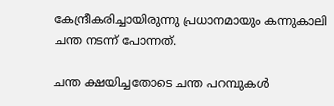കേന്ദ്രീകരിച്ചായിരുന്നു പ്രധാനമായും കന്നുകാലി ചന്ത നടന്ന് പോന്നത്.

ചന്ത ക്ഷയിച്ചതോടെ ചന്ത പറമ്പുകൾ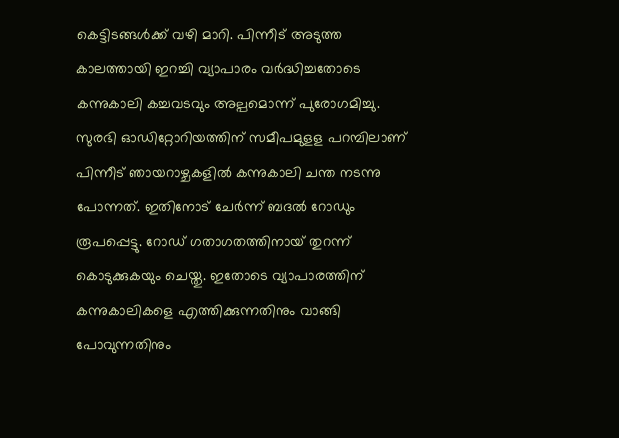കെട്ടിടങ്ങൾക്ക് വഴി മാറി. പിന്നീട് അടുത്ത കാലത്തായി ഇറച്ചി വ്യാപാരം വർദ്ധിച്ചതോടെ കന്നുകാലി കച്ചവടവും അല്പമൊന്ന് പുരോഗമിച്ചു. സുരഭി ഓഡിറ്റോറിയത്തിന് സമീപമുളള പറമ്പിലാണ് പിന്നീട് ഞായറാഴ്ചകളിൽ കന്നുകാലി ചന്ത നടന്നു പോന്നത്. ഇതിനോട് ചേർന്ന് ബദൽ റോഡും രൂപപ്പെട്ടു. റോഡ് ഗതാഗതത്തിനായ് തുറന്ന് കൊടുക്കുകയും ചെയ്തു. ഇതോടെ വ്യാപാരത്തിന് കന്നുകാലികളെ എത്തിക്കുന്നതിനും വാങ്ങി പോവുന്നതിനും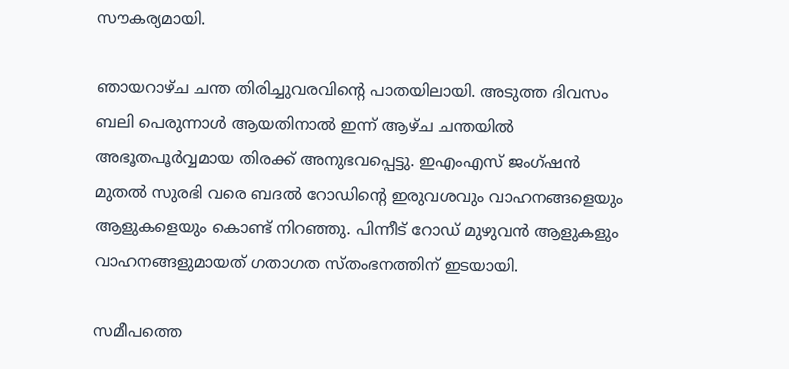സൗകര്യമായി.

ഞായറാഴ്ച ചന്ത തിരിച്ചുവരവിന്റെ പാതയിലായി. അടുത്ത ദിവസം ബലി പെരുന്നാൾ ആയതിനാൽ ഇന്ന് ആഴ്ച ചന്തയിൽ അഭൂതപൂർവ്വമായ തിരക്ക് അനുഭവപ്പെട്ടു. ഇഎംഎസ് ജംഗ്ഷൻ മുതൽ സുരഭി വരെ ബദൽ റോഡിന്റെ ഇരുവശവും വാഹനങ്ങളെയും ആളുകളെയും കൊണ്ട് നിറഞ്ഞു. പിന്നീട് റോഡ് മുഴുവൻ ആളുകളും വാഹനങ്ങളുമായത് ഗതാഗത സ്തംഭനത്തിന് ഇടയായി.

സമീപത്തെ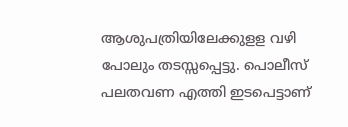ആശുപത്രിയിലേക്കുളള വഴി പോലും തടസ്സപ്പെട്ടു. പൊലീസ് പലതവണ എത്തി ഇടപെട്ടാണ്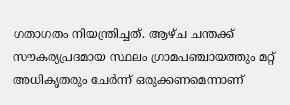ഗതാഗതം നിയന്ത്രിച്ചത്. ആഴ്ച ചന്തക്ക് സൗകര്യപ്രദമായ സ്ഥലം ഗ്രാമപഞ്ചായത്തും മറ്റ് അധികൃതരും ചേർന്ന് ഒരുക്കണമെന്നാണ്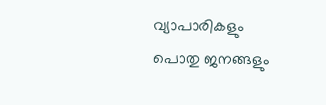വ്യാപാരികളും പൊതു ജനങ്ങളും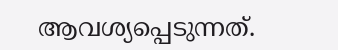ആവശ്യപ്പെടുന്നത്.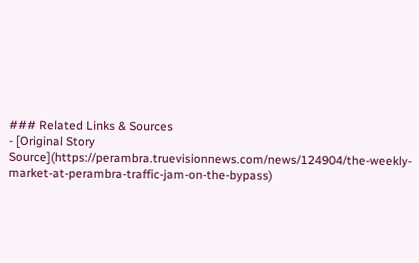### Related Links & Sources
- [Original Story Source](https://perambra.truevisionnews.com/news/124904/the-weekly-market-at-perambra-traffic-jam-on-the-bypass)